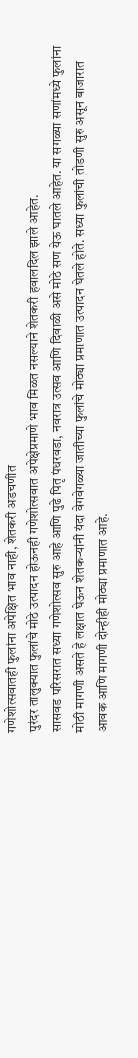गणेशोत्सवातही फुलांना अपेक्षित भाव नाही, शेतकरी अडचणीत
पुरंदर तालुक्यात फुलांचे मोठे उत्पादन होऊनही गणेशोत्सवात अपेक्षेप्रमाणे भाव मिळत नसल्याने शेतकरी हवालदिल झाले आहेत.
सासवड परिसरात सध्या गणेशोत्सव सुरु आहे आणि पुढे पितृ पंधरवडा, नवरात्र उत्सव आणि दिवाळी असे मोठे सण येऊ घातले आहेत. या सगळ्या सणांमध्ये फुलांना मोठी मागणी असते हे लक्षात घेऊन शेतकऱ्यांनी यंदा वेगवेगळ्या जातीच्या फुलांचे मोठ्या प्रमाणात उत्पादन घेतले होते. सध्या फुलांची तोडणी सुरु असून बाजारात आवक आणि मागणी दोन्हीही मोठ्या प्रमाणात आहे.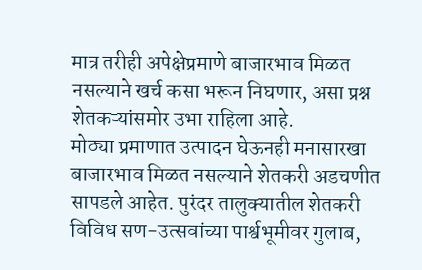मात्र तरीही अपेक्षेप्रमाणे बाजारभाव मिळत नसल्याने खर्च कसा भरून निघणार, असा प्रश्न शेतकऱ्यांसमोर उभा राहिला आहे.
मोठ्या प्रमाणात उत्पादन घेऊनही मनासारखा बाजारभाव मिळत नसल्याने शेतकरी अडचणीत सापडले आहेत. पुरंदर तालुक्यातील शेतकरी विविध सण-उत्सवांच्या पार्श्वभूमीवर गुलाब,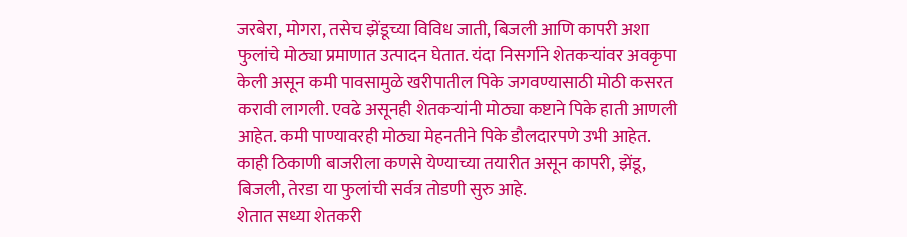जरबेरा, मोगरा, तसेच झेंडूच्या विविध जाती, बिजली आणि कापरी अशा फुलांचे मोठ्या प्रमाणात उत्पादन घेतात. यंदा निसर्गाने शेतकऱ्यांवर अवकृपा केली असून कमी पावसामुळे खरीपातील पिके जगवण्यासाठी मोठी कसरत करावी लागली. एवढे असूनही शेतकऱ्यांनी मोठ्या कष्टाने पिके हाती आणली आहेत. कमी पाण्यावरही मोठ्या मेहनतीने पिके डौलदारपणे उभी आहेत. काही ठिकाणी बाजरीला कणसे येण्याच्या तयारीत असून कापरी, झेंडू, बिजली, तेरडा या फुलांची सर्वत्र तोडणी सुरु आहे.
शेतात सध्या शेतकरी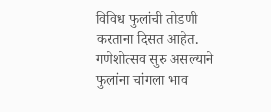विविध फुलांची तोडणी करताना दिसत आहेत. गणेशोत्सव सुरु असल्याने फुलांना चांगला भाव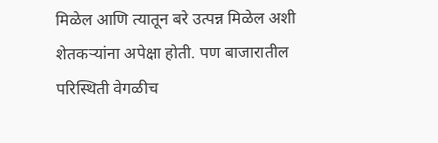मिळेल आणि त्यातून बरे उत्पन्न मिळेल अशी शेतकऱ्यांना अपेक्षा होती. पण बाजारातील परिस्थिती वेगळीच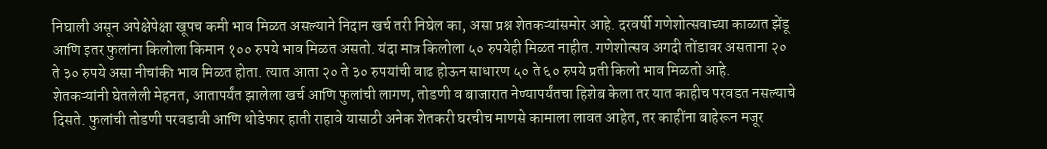निघाली असून अपेक्षेपेक्षा खूपच कमी भाव मिळत असल्याने निदान खर्च तरी निघेल का, असा प्रश्न शेतकऱ्यांसमोर आहे. दरवर्षी गणेशोत्सवाच्या काळात झेंडू आणि इतर फुलांना किलोला किमान १०० रुपये भाव मिळत असतो. यंदा मात्र किलोला ५० रुपयेही मिळत नाहीत. गणेशोत्सव अगदी तोंडावर असताना २० ते ३० रुपये असा नीचांकी भाव मिळत होता. त्यात आता २० ते ३० रुपयांची वाढ होऊन साधारण ५० ते ६० रुपये प्रती किलो भाव मिळतो आहे.
शेतकऱ्यांनी घेतलेली मेहनत, आतापर्यंत झालेला खर्च आणि फुलांची लागण, तोडणी व बाजारात नेण्यापर्यंतचा हिशेब केला तर यात काहीच परवडत नसल्याचे दिसते. फुलांची तोडणी परवडावी आणि थोडेफार हाती राहावे यासाठी अनेक शेतकरी घरचीच माणसे कामाला लावत आहेत, तर काहींना बाहेरून मजूर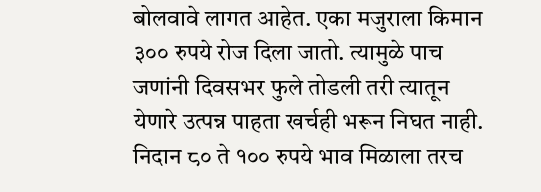बोलवावे लागत आहेत. एका मजुराला किमान ३०० रुपये रोज दिला जातो. त्यामुळे पाच जणांनी दिवसभर फुले तोडली तरी त्यातून येणारे उत्पन्न पाहता खर्चही भरून निघत नाही. निदान ८० ते १०० रुपये भाव मिळाला तरच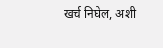खर्च निघेल, अशी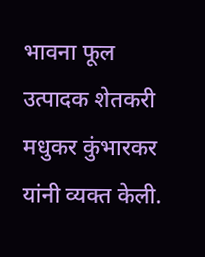भावना फूल उत्पादक शेतकरी मधुकर कुंभारकर यांनी व्यक्त केली.